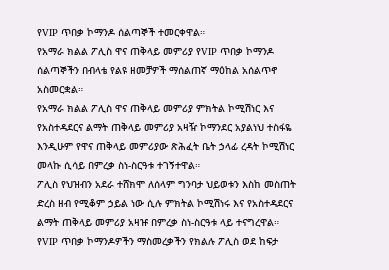የVIP ጥበቃ ኮማንዶ ሰልጣኞች ተመርቀዋል።
የአማራ ክልል ፖሊስ ዋና ጠቅላይ መምሪያ የVIP ጥበቃ ኮማንዶ ሰልጣኞችን በብላቴ የልዩ ዘመቻዎች ማሰልጠኛ ማዕከል አሰልጥኖ አስመርቋል።
የአማራ ክልል ፖሊስ ዋና ጠቅላይ መምሪያ ምክትል ኮሚሽነር እና የአስተዳደርና ልማት ጠቅላይ መምሪያ አዛዥ ኮማንደር አያልነህ ተስፋዬ እንዲሁም የዋና ጠቅላይ መምሪያው ጽሕፈት ቤት ኃላፊ ረዳት ኮሚሽነር መላኩ ሲሳይ በምረቃ ስነ-ስርዓቱ ተገኝተዋል።
ፖሊስ የህዝብን አደራ ተሸክሞ ለሰላም ግንባታ ህይወቱን እስከ መስጠት ድረስ ዘብ የሚቆም ኃይል ነው ሲሉ ምክትል ኮሚሽነሩ እና የአስተዳደርና ልማት ጠቅላይ መምሪያ አዛዡ በምረቃ ስነ-ስርዓቱ ላይ ተናግረዋል።
የVIP ጥበቃ ኮማንዶዎችን ማስመረቃችን የክልሉ ፖሊስ ወደ ከፍታ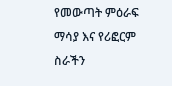የመውጣት ምዕራፍ ማሳያ እና የሪፎርም ስራችን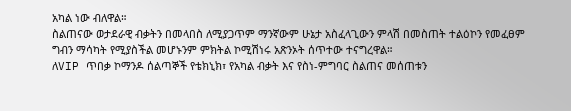አካል ነው ብለዋል።
ስልጠናው ወታደራዊ ብቃትን በመላበስ ለሚያጋጥም ማንኛውም ሁኔታ አስፈላጊውን ምላሽ በመስጠት ተልዕኮን የመፈፀም ግብን ማሳካት የሚያስችል መሆኑንም ምክትል ኮሚሽነሩ አጽንኦት ሰጥተው ተናግረዋል።
ለVIP ጥበቃ ኮማንዶ ሰልጣኞች የቴክኒክ፣ የአካል ብቃት እና የስነ-ምግባር ስልጠና መሰጠቱን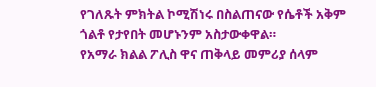የገለጹት ምክትል ኮሚሽነሩ በስልጠናው የሴቶች አቅም ጎልቶ የታየበት መሆኑንም አስታውቀዋል።
የአማራ ክልል ፖሊስ ዋና ጠቅላይ መምሪያ ሰላም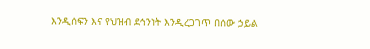እንዲሰፍን እና የህዝብ ደኅንነት እንዲረጋገጥ በሰው ኃይል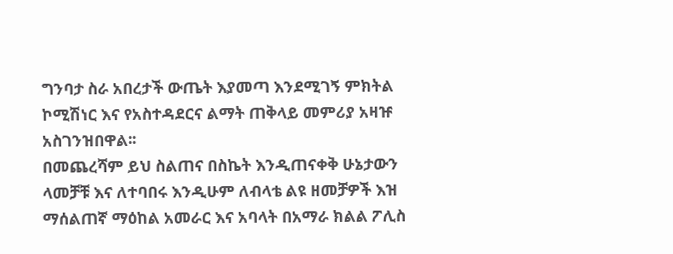ግንባታ ስራ አበረታች ውጤት እያመጣ እንደሚገኝ ምክትል ኮሚሽነር እና የአስተዳደርና ልማት ጠቅላይ መምሪያ አዛዡ አስገንዝበዋል፡፡
በመጨረሻም ይህ ስልጠና በስኬት እንዲጠናቀቅ ሁኔታውን ላመቻቹ እና ለተባበሩ እንዲሁም ለብላቴ ልዩ ዘመቻዎች እዝ ማሰልጠኛ ማዕከል አመራር እና አባላት በአማራ ክልል ፖሊስ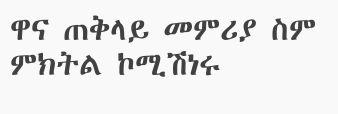ዋና ጠቅላይ መምሪያ ስም ምክትል ኮሚሽነሩ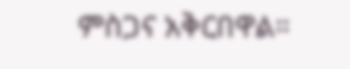ምስጋና አቅርበዋል።